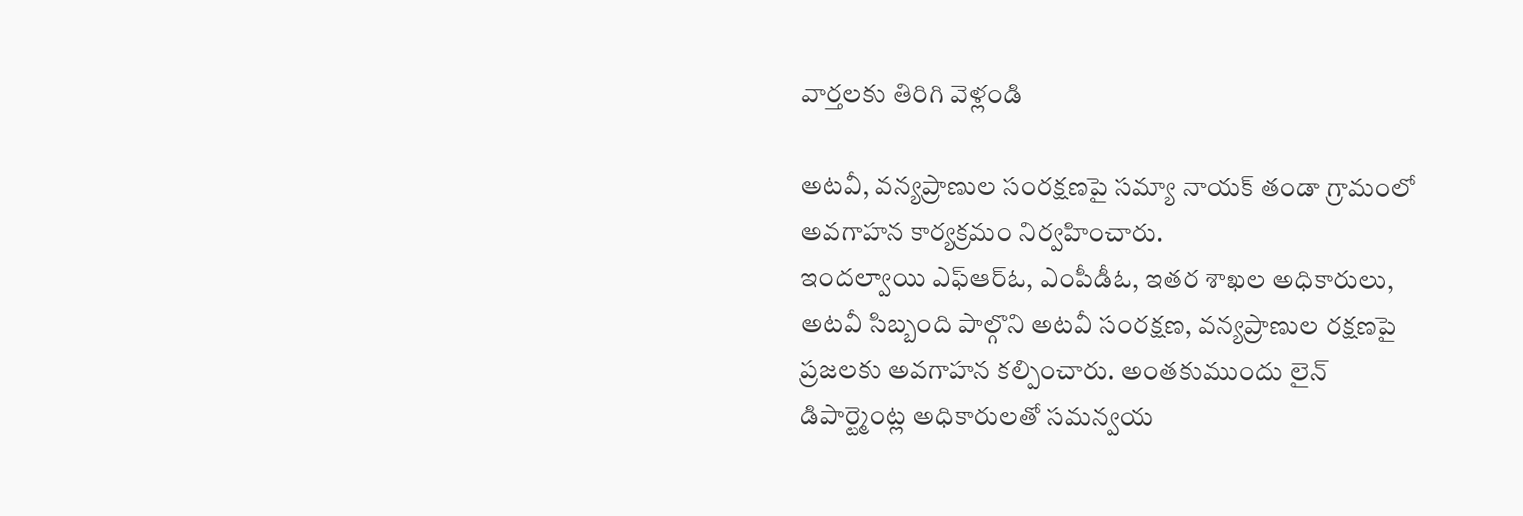వార్తలకు తిరిగి వెళ్లండి

అటవీ, వన్యప్రాణుల సంరక్షణపై సమ్యా నాయక్ తండా గ్రామంలో అవగాహన కార్యక్రమం నిర్వహించారు.
ఇందల్వాయి ఎఫ్ఆర్ఓ, ఎంపీడీఓ, ఇతర శాఖల అధికారులు, అటవీ సిబ్బంది పాల్గొని అటవీ సంరక్షణ, వన్యప్రాణుల రక్షణపై ప్రజలకు అవగాహన కల్పించారు. అంతకుముందు లైన్ డిపార్ట్మెంట్ల అధికారులతో సమన్వయ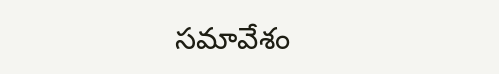సమావేశం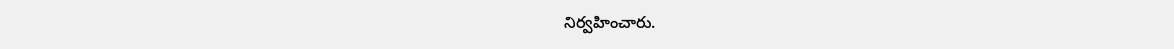నిర్వహించారు.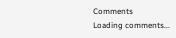Comments
Loading comments...